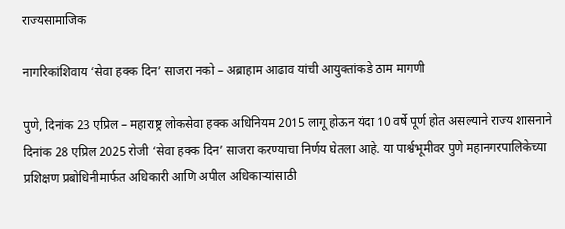राज्यसामाजिक

नागरिकांशिवाय ‘सेवा हक्क दिन’ साजरा नको – अब्राहाम आढाव यांची आयुक्तांकडे ठाम मागणी

पुणे, दिनांक 23 एप्रिल – महाराष्ट्र लोकसेवा हक्क अधिनियम 2015 लागू होऊन यंदा 10 वर्षे पूर्ण होत असल्याने राज्य शासनाने दिनांक 28 एप्रिल 2025 रोजी ‘सेवा हक्क दिन’ साजरा करण्याचा निर्णय घेतला आहे. या पार्श्वभूमीवर पुणे महानगरपालिकेच्या प्रशिक्षण प्रबोधिनीमार्फत अधिकारी आणि अपील अधिकाऱ्यांसाठी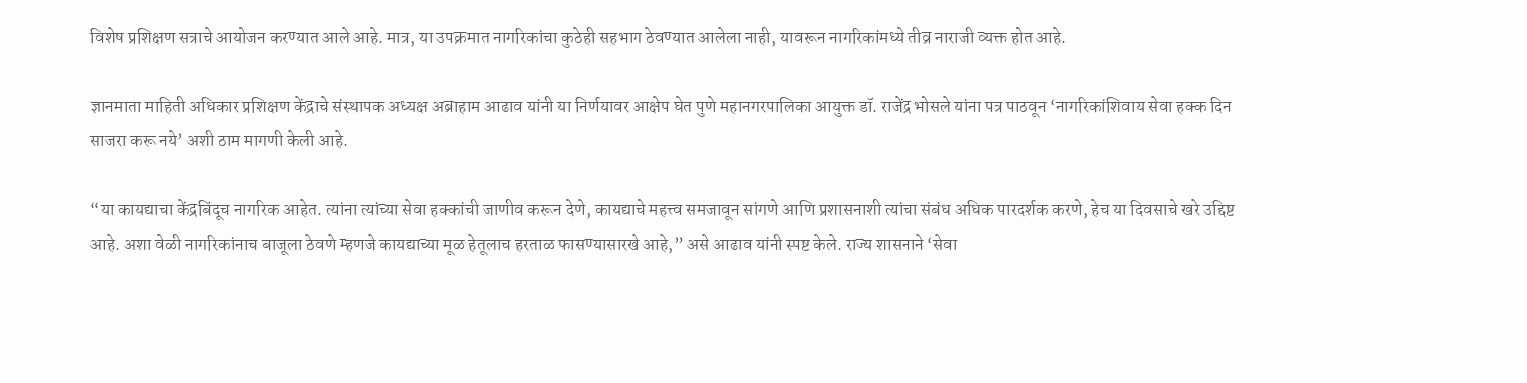विशेष प्रशिक्षण सत्राचे आयोजन करण्यात आले आहे. मात्र, या उपक्रमात नागरिकांचा कुठेही सहभाग ठेवण्यात आलेला नाही, यावरून नागरिकांमध्ये तीव्र नाराजी व्यक्त होत आहे.

ज्ञानमाता माहिती अधिकार प्रशिक्षण केंद्राचे संस्थापक अध्यक्ष अब्राहाम आढाव यांनी या निर्णयावर आक्षेप घेत पुणे महानगरपालिका आयुक्त डॉ. राजेंद्र भोसले यांना पत्र पाठवून ‘नागरिकांशिवाय सेवा हक्क दिन साजरा करू नये’ अशी ठाम मागणी केली आहे.

“या कायद्याचा केंद्रबिंदूच नागरिक आहेत. त्यांना त्यांच्या सेवा हक्कांची जाणीव करून देणे, कायद्याचे महत्त्व समजावून सांगणे आणि प्रशासनाशी त्यांचा संबंध अधिक पारदर्शक करणे, हेच या दिवसाचे खरे उद्दिष्ट आहे. अशा वेळी नागरिकांनाच बाजूला ठेवणे म्हणजे कायद्याच्या मूळ हेतूलाच हरताळ फासण्यासारखे आहे,” असे आढाव यांनी स्पष्ट केले. राज्य शासनाने ‘सेवा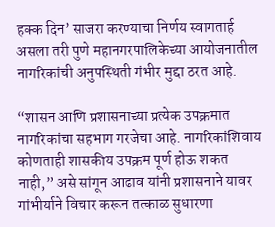हक्क दिन’ साजरा करण्याचा निर्णय स्वागतार्ह असला तरी पुणे महानगरपालिकेच्या आयोजनातील नागरिकांची अनुपस्थिती गंभीर मुद्दा ठरत आहे.

“शासन आणि प्रशासनाच्या प्रत्येक उपक्रमात नागरिकांचा सहभाग गरजेचा आहे. नागरिकांशिवाय कोणताही शासकीय उपक्रम पूर्ण होऊ शकत नाही,” असे सांगून आढाव यांनी प्रशासनाने यावर गांभीर्याने विचार करून तत्काळ सुधारणा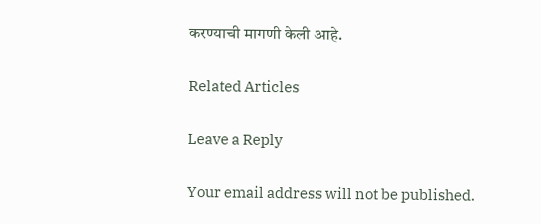करण्याची मागणी केली आहे.

Related Articles

Leave a Reply

Your email address will not be published.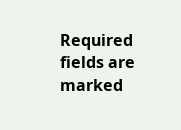Required fields are marked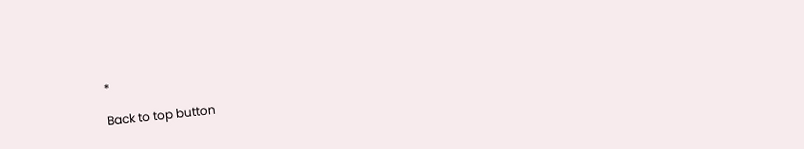*

Back to top button